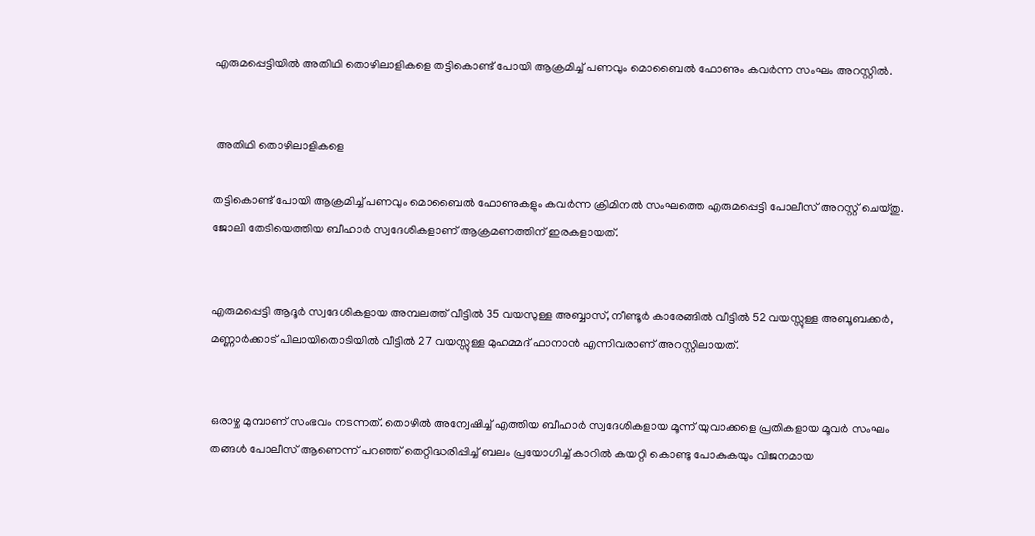എരുമപ്പെട്ടിയിൽ അതിഥി തൊഴിലാളികളെ തട്ടികൊണ്ട് പോയി ആക്രമിച്ച് പണവും മൊബൈൽ ഫോണും കവർന്ന സംഘം അറസ്റ്റിൽ.


 അതിഥി തൊഴിലാളികളെ

തട്ടികൊണ്ട് പോയി ആക്രമിച്ച് പണവും മൊബൈൽ ഫോണുകളും കവർന്ന ക്രിമിനൽ സംഘത്തെ എരുമപ്പെട്ടി പോലീസ് അറസ്റ്റ് ചെയ്തു. ജോലി തേടിയെത്തിയ ബീഹാർ സ്വദേശികളാണ് ആക്രമണത്തിന് ഇരകളായത്.


എരുമപ്പെട്ടി ആദൂർ സ്വദേശികളായ അമ്പലത്ത് വീട്ടിൽ 35 വയസുള്ള അബ്ബാസ്, നീണ്ടൂർ കാരേങ്ങിൽ വീട്ടിൽ 52 വയസ്സുള്ള അബൂബക്കർ, മണ്ണാർക്കാട് പിലായിതൊടിയിൽ വീട്ടിൽ 27 വയസ്സുള്ള മുഹമ്മദ് ഫാനാൻ എന്നിവരാണ് അറസ്റ്റിലായത്.


ഒരാഴ്ച മുമ്പാണ് സംഭവം നടന്നത്. തൊഴിൽ അന്വേഷിച്ച് എത്തിയ ബീഹാർ സ്വദേശികളായ മൂന്ന് യുവാക്കളെ പ്രതികളായ മൂവർ സംഘം തങ്ങൾ പോലീസ് ആണെന്ന് പറഞ്ഞ് തെറ്റിദ്ധരിപ്പിച്ച് ബലം പ്രയോഗിച്ച് കാറിൽ കയറ്റി കൊണ്ടു പോകുകയും വിജനമായ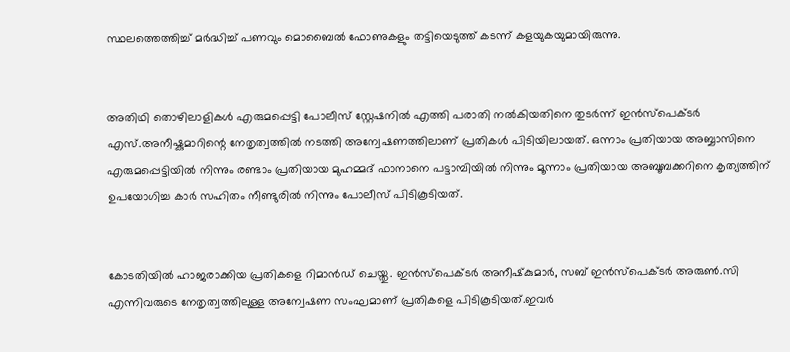സ്ഥലത്തെത്തിച്ച് മർദ്ധിച്ച് പണവും മൊബൈൽ ഫോണുകളും തട്ടിയെടുത്ത് കടന്ന് കളയുകയുമായിരുന്നു.


അതിഥി തൊഴിലാളികൾ എരുമപ്പെട്ടി പോലീസ് സ്റ്റേഷനിൽ എത്തി പരാതി നൽകിയതിനെ തുടർന്ന് ഇൻസ്പെക്ടർ എസ്.അനീഷ്കുമാറിന്റെ നേതൃത്വത്തിൽ നടത്തി അന്വേഷണത്തിലാണ് പ്രതികൾ പിടിയിലായത്. ഒന്നാം പ്രതിയായ അബ്ബാസിനെ എരുമപ്പെട്ടിയിൽ നിന്നും രണ്ടാം പ്രതിയായ മുഹമ്മദ് ഫാനാനെ പട്ടാമ്പിയിൽ നിന്നും മൂന്നാം പ്രതിയായ അബൂബക്കറിനെ കൃത്യത്തിന് ഉപയോഗിച്ച കാർ സഹിതം നീണ്ടുരിൽ നിന്നും പോലീസ് പിടികൂടിയത്.


കോടതിയിൽ ഹാജരാക്കിയ പ്രതികളെ റിമാൻഡ് ചെയ്തു. ഇൻസ്പെക്ടർ അനീഷ്‌കുമാർ, സബ് ഇൻസ്പെക്ടർ അരുൺ.സി എന്നിവരുടെ നേതൃത്വത്തിലുള്ള അന്വേഷണ സംഘമാണ് പ്രതികളെ പിടികൂടിയത്.ഇവർ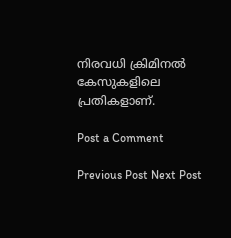നിരവധി ക്രിമിനൽ കേസുകളിലെ പ്രതികളാണ്.

Post a Comment

Previous Post Next Post